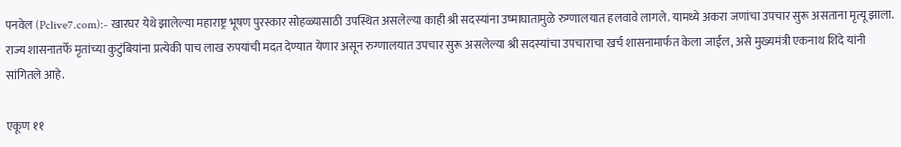पनवेल (Pclive7.com):- खारघर येथे झालेल्या महाराष्ट्र भूषण पुरस्कार सोहळ्यासाठी उपस्थित असलेल्या काही श्री सदस्यांना उष्माघातामुळे रुग्णालयात हलवावे लागले. यामध्ये अकरा जणांचा उपचार सुरू असताना मृत्यू झाला. राज्य शासनातर्फे मृतांच्या कुटुंबियांना प्रत्येकी पाच लाख रुपयांची मदत देण्यात येणार असून रुग्णालयात उपचार सुरू असलेल्या श्री सदस्यांचा उपचाराचा खर्च शासनामार्फत केला जाईल, असे मुख्यमंत्री एकनाथ शिंदे यांनी सांगितले आहे.

एकूण ११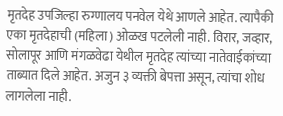मृतदेह उपजिल्हा रुग्णालय पनवेल येथे आणले आहेत. त्यापैकी एका मृतदेहाची (महिला) ओळख पटलेली नाही. विरार, जव्हार, सोलापूर आणि मंगळवेढा येथील मृतदेह त्यांच्या नातेवाईकांच्या ताब्यात दिले आहेत. अजुन ३ व्यक्ती बेपत्ता असून, त्यांचा शोध लागलेला नाही.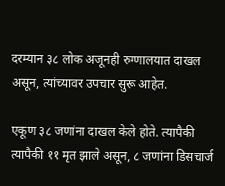दरम्यान ३८ लोक अजूनही रुग्णालयात दाखल असून, त्यांच्यावर उपचार सुरू आहेत.

एकूण ३८ जणांना दाखल केले होते. त्यापैकी त्यापैकी ११ मृत झाले असून, ८ जणांना डिसचार्ज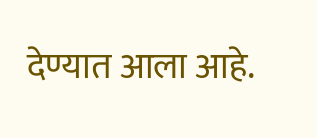देण्यात आला आहे.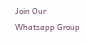Join Our Whatsapp Group